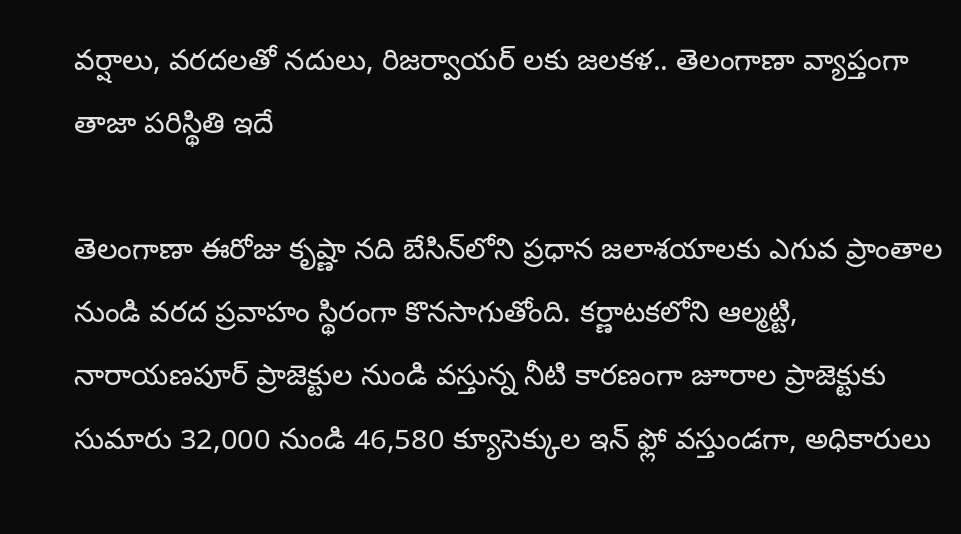వర్షాలు, వరదలతో నదులు, రిజర్వాయర్ లకు జలకళ.. తెలంగాణా వ్యాప్తంగా తాజా పరిస్థితి ఇదే

తెలంగాణా ఈరోజు కృష్ణా నది బేసిన్‌లోని ప్రధాన జలాశయాలకు ఎగువ ప్రాంతాల నుండి వరద ప్రవాహం స్థిరంగా కొనసాగుతోంది. కర్ణాటకలోని ఆల్మట్టి, నారాయణపూర్ ప్రాజెక్టుల నుండి వస్తున్న నీటి కారణంగా జూరాల ప్రాజెక్టుకు సుమారు 32,000 నుండి 46,580 క్యూసెక్కుల ఇన్ ఫ్లో వస్తుండగా, అధికారులు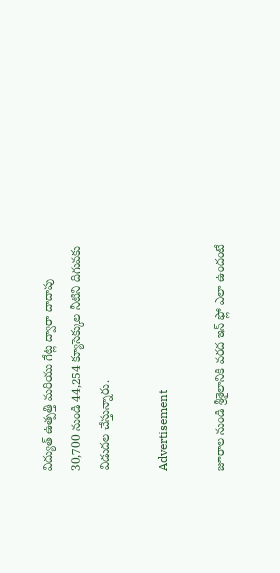విద్యుత్ ఉత్పత్తి మరియు గేట్ల ద్వారా దాదాపు 30,700 నుండి 44,254 క్యూసెక్కుల నీటిని దిగువకు విడుదల చేస్తున్నారు.

Advertisement

జూరాల నుండి శ్రీశైలానికి వరద ఇన్ ఫ్లో ఎలా ఉందంటే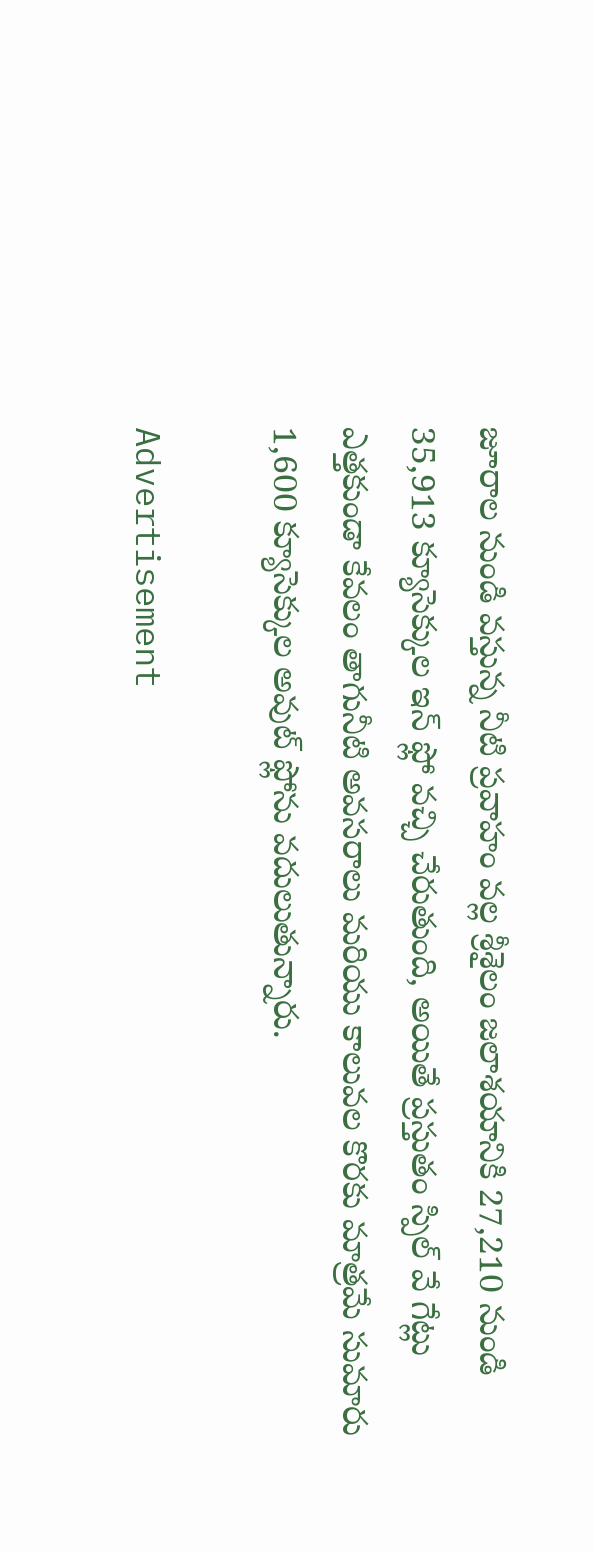జూరాల నుండి వస్తున్న నీటి ప్రవాహం వల్ల శ్రీశైలం జలాశయానికి 27,210 నుండి 35,913 క్యూసెక్కుల ఇన్ ఫ్లో వచ్చి చేరుతుంది, అయితే ప్రస్తుతం స్పిల్ వే గేట్లు ఎత్తకుండా కేవలం తాగునీటి అవసరాలు మరియు కాలువల కొరకు మాత్రమే సుమారు 1,600 క్యూసెక్కుల అవుట్ ఫ్లోను వదులుతున్నారు.

Advertisement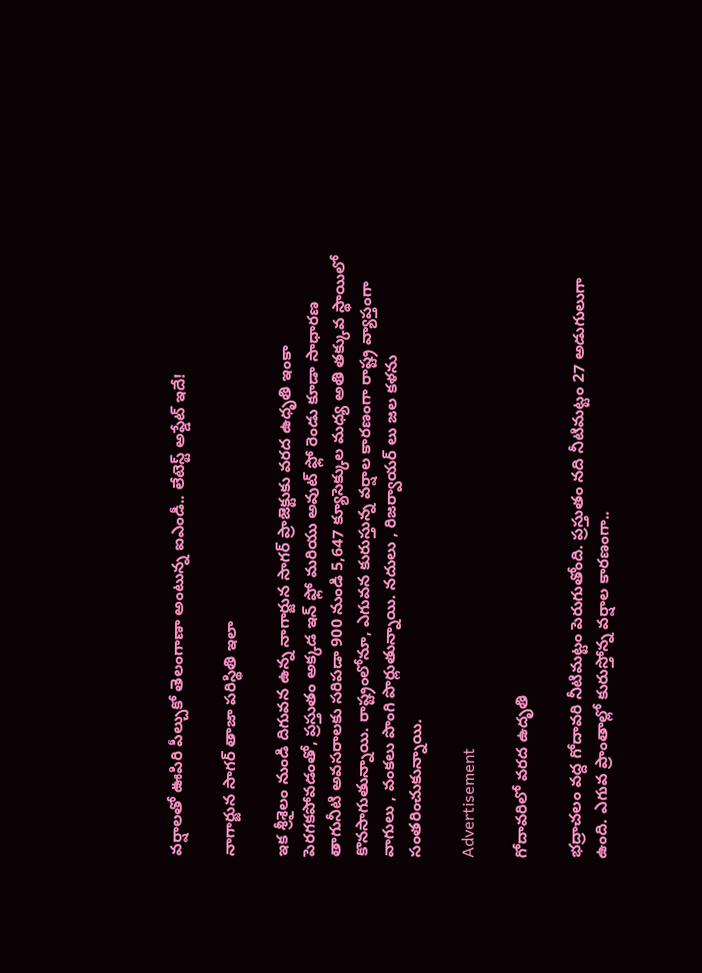వర్షాలతో ఊపిరి పీల్చుకో తెలంగాణా అంటున్న ఐఎండీ.. లేటెస్ట్ అప్డేట్ ఇదే!

నాగార్జున సాగర్ తాజా పరిస్థితి ఇలా

ఇక శ్రీశైలం నుండి దిగువన ఉన్న నాగార్జున సాగర్ ప్రాజెక్టుకు వరద ఉధృతి ఇంకా పెరగకపోవడంతో, ప్రస్తుతం అక్కడ ఇన్ ఫ్లో మరియు అవుట్ ఫ్లో రెండు కూడా సాధారణ తాగునీటి అవసరాలకు సరిపడా 900 నుండి 5,647 క్యూసెక్కుల మధ్య అతి తక్కువ స్థాయిలో కొనసాగుతున్నాయి. రాష్ట్రంలోనూ, ఎగువన కురుస్తున్న వర్షాల కారణంగా రాష్ట్ర వ్యాప్తంగా వాగులు , వంకలు పొంగి పొర్లుతున్నాయి. నదులు , రిజర్వాయర్ లు జల కళను సంతరించుకున్నాయి.

Advertisement

గోదావరిలో వరద ఉదృతి

భద్రాచలం వద్ద గోదావరి నీటిమట్టం పెరుగుతోంది. ప్రస్తుతం నది నీటిమట్టం 27 అడుగులుగా ఉంది. ఎగువ ప్రాంతాల్లో కురుస్తోన్న వర్షాల కారణంగా..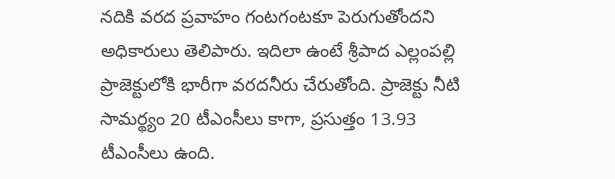నదికి వరద ప్రవాహం గంటగంటకూ పెరుగుతోందని అధికారులు తెలిపారు. ఇదిలా ఉంటే శ్రీపాద ఎల్లంపల్లి ప్రాజెక్టులోకి భారీగా వరదనీరు చేరుతోంది. ప్రాజెక్టు నీటి సామర్థ్యం 20 టీఎంసీలు కాగా, ప్రసుత్తం 13.93 టీఎంసీలు ఉంది.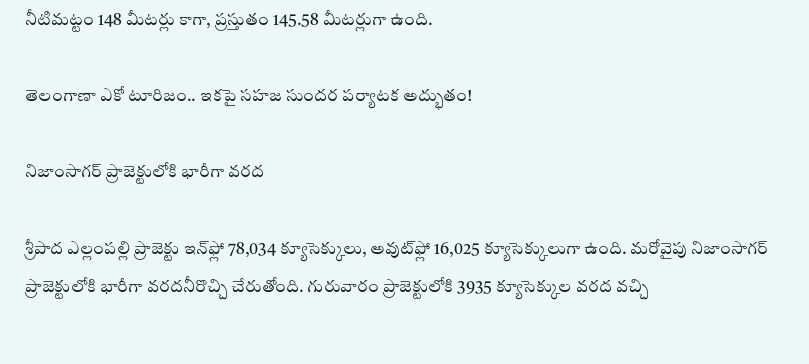నీటిమట్టం 148 మీటర్లు కాగా, ప్రస్తుతం 145.58 మీటర్లుగా ఉంది.

తెలంగాణా ఎకో టూరిజం.. ఇకపై సహజ సుందర పర్యాటక అద్భుతం!

నిజాంసాగర్ ప్రాజెక్టులోకి భారీగా వరద

శ్రీపాద ఎల్లంపల్లి ప్రాజెక్టు ఇన్‌ఫ్లో 78,034 క్యూసెక్కులు, అవుట్‌ఫ్లో 16,025 క్యూసెక్కులుగా ఉంది. మరోవైపు నిజాంసాగర్ ప్రాజెక్టులోకి భారీగా వరదనీరొచ్చి చేరుతోంది. గురువారం ప్రాజెక్టులోకి 3935 క్యూసెక్కుల వరద వచ్చి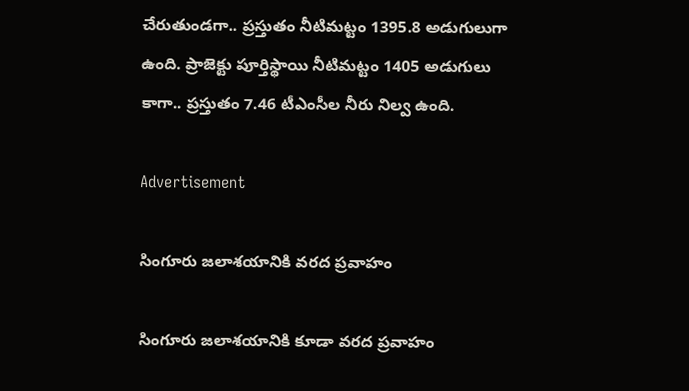చేరుతుండగా.. ప్రస్తుతం నీటిమట్టం 1395.8 అడుగులుగా ఉంది. ప్రాజెక్టు పూర్తిస్థాయి నీటిమట్టం 1405 అడుగులు కాగా.. ప్రస్తుతం 7.46 టీఎంసీల నీరు నిల్వ ఉంది.

Advertisement

సింగూరు జలాశయానికి వరద ప్రవాహం

సింగూరు జలాశయానికి కూడా వరద ప్రవాహం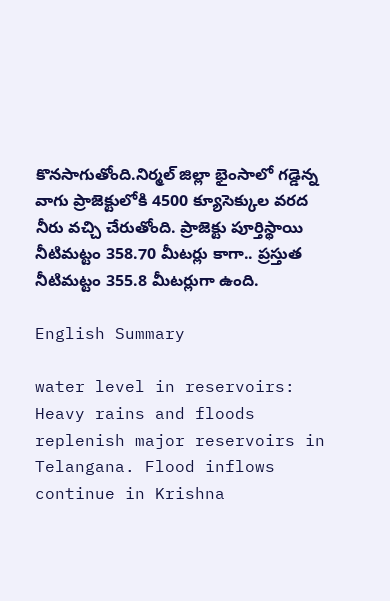కొనసాగుతోంది.నిర్మల్ జిల్లా భైంసాలో గడ్డెన్న వాగు ప్రాజెక్టులోకి 4500 క్యూసెక్కుల వరద నీరు వచ్చి చేరుతోంది. ప్రాజెక్టు పూర్తిస్థాయి నీటిమట్టం 358.70 మీటర్లు కాగా.. ప్రస్తుత నీటిమట్టం 355.8 మీటర్లుగా ఉంది.

English Summary

water level in reservoirs: Heavy rains and floods replenish major reservoirs in Telangana. Flood inflows continue in Krishna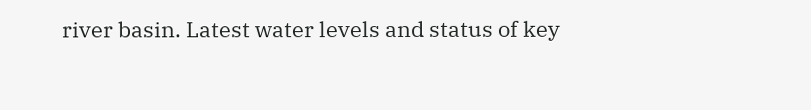river basin. Latest water levels and status of key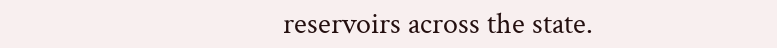reservoirs across the state.